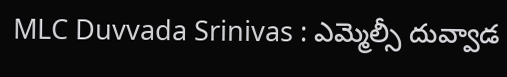MLC Duvvada Srinivas : ఎమ్మెల్సీ దువ్వాడ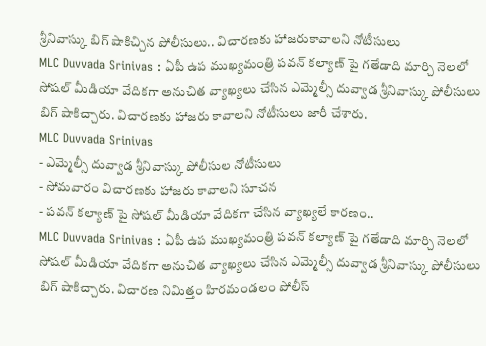శ్రీనివాస్కు బిగ్ షాకిచ్చిన పోలీసులు.. విచారణకు హాజరుకావాలని నోటీసులు
MLC Duvvada Srinivas : ఏపీ ఉప ముఖ్యమంత్రి పవన్ కల్యాణ్ పై గతేడాది మార్చి నెలలో సోషల్ మీడియా వేదికగా అనుచిత వ్యాఖ్యలు చేసిన ఎమ్మెల్సీ దువ్వాడ శ్రీనివాస్కు పోలీసులు బిగ్ షాకిచ్చారు. విచారణకు హాజరు కావాలని నోటీసులు జారీ చేశారు.
MLC Duvvada Srinivas
- ఎమ్మెల్సీ దువ్వాడ శ్రీనివాస్కు పోలీసుల నోటీసులు
- సోమవారం విచారణకు హాజరు కావాలని సూచన
- పవన్ కల్యాణ్ పై సోషల్ మీడియా వేదికగా చేసిన వ్యాఖ్యలే కారణం..
MLC Duvvada Srinivas : ఏపీ ఉప ముఖ్యమంత్రి పవన్ కల్యాణ్ పై గతేడాది మార్చి నెలలో సోషల్ మీడియా వేదికగా అనుచిత వ్యాఖ్యలు చేసిన ఎమ్మెల్సీ దువ్వాడ శ్రీనివాస్కు పోలీసులు బిగ్ షాకిచ్చారు. విచారణ నిమిత్తం హిరమండలం పోలీస్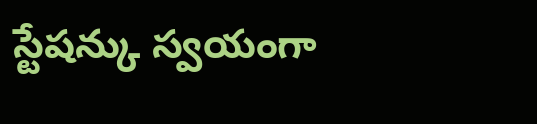స్టేషన్కు స్వయంగా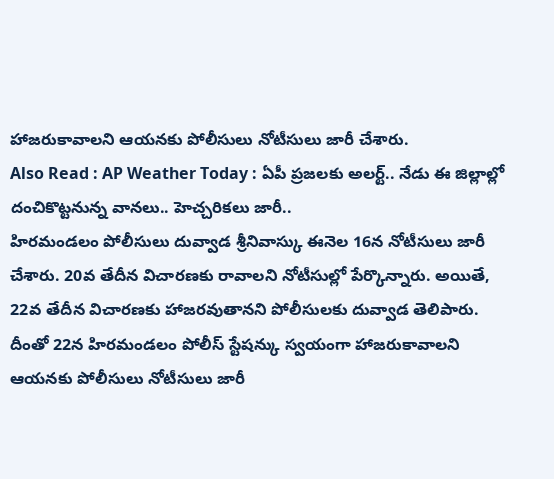హాజరుకావాలని ఆయనకు పోలీసులు నోటీసులు జారీ చేశారు.
Also Read : AP Weather Today : ఏపీ ప్రజలకు అలర్ట్.. నేడు ఈ జిల్లాల్లో దంచికొట్టనున్న వానలు.. హెచ్చరికలు జారీ..
హిరమండలం పోలీసులు దువ్వాడ శ్రీనివాస్కు ఈనెల 16న నోటీసులు జారీ చేశారు. 20వ తేదీన విచారణకు రావాలని నోటీసుల్లో పేర్కొన్నారు. అయితే, 22వ తేదీన విచారణకు హాజరవుతానని పోలీసులకు దువ్వాడ తెలిపారు. దీంతో 22న హిరమండలం పోలీస్ స్టేషన్కు స్వయంగా హాజరుకావాలని ఆయనకు పోలీసులు నోటీసులు జారీ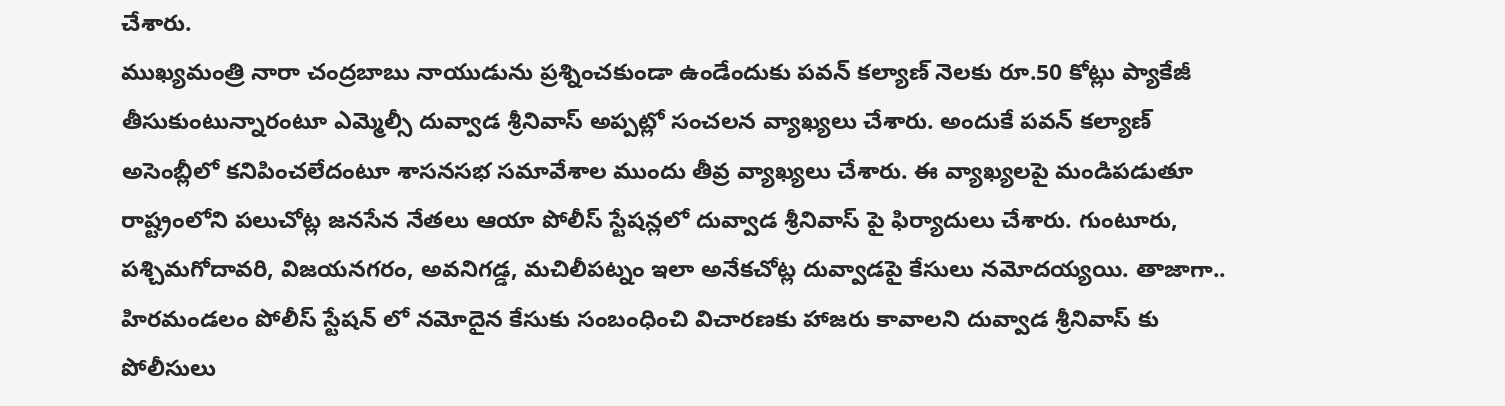చేశారు.
ముఖ్యమంత్రి నారా చంద్రబాబు నాయుడును ప్రశ్నించకుండా ఉండేందుకు పవన్ కల్యాణ్ నెలకు రూ.50 కోట్లు ప్యాకేజీ తీసుకుంటున్నారంటూ ఎమ్మెల్సీ దువ్వాడ శ్రీనివాస్ అప్పట్లో సంచలన వ్యాఖ్యలు చేశారు. అందుకే పవన్ కల్యాణ్ అసెంబ్లీలో కనిపించలేదంటూ శాసనసభ సమావేశాల ముందు తీవ్ర వ్యాఖ్యలు చేశారు. ఈ వ్యాఖ్యలపై మండిపడుతూ రాష్ట్రంలోని పలుచోట్ల జనసేన నేతలు ఆయా పోలీస్ స్టేషన్లలో దువ్వాడ శ్రీనివాస్ పై ఫిర్యాదులు చేశారు. గుంటూరు, పశ్చిమగోదావరి, విజయనగరం, అవనిగడ్డ, మచిలీపట్నం ఇలా అనేకచోట్ల దువ్వాడపై కేసులు నమోదయ్యయి. తాజాగా.. హిరమండలం పోలీస్ స్టేషన్ లో నమోదైన కేసుకు సంబంధించి విచారణకు హాజరు కావాలని దువ్వాడ శ్రీనివాస్ కు పోలీసులు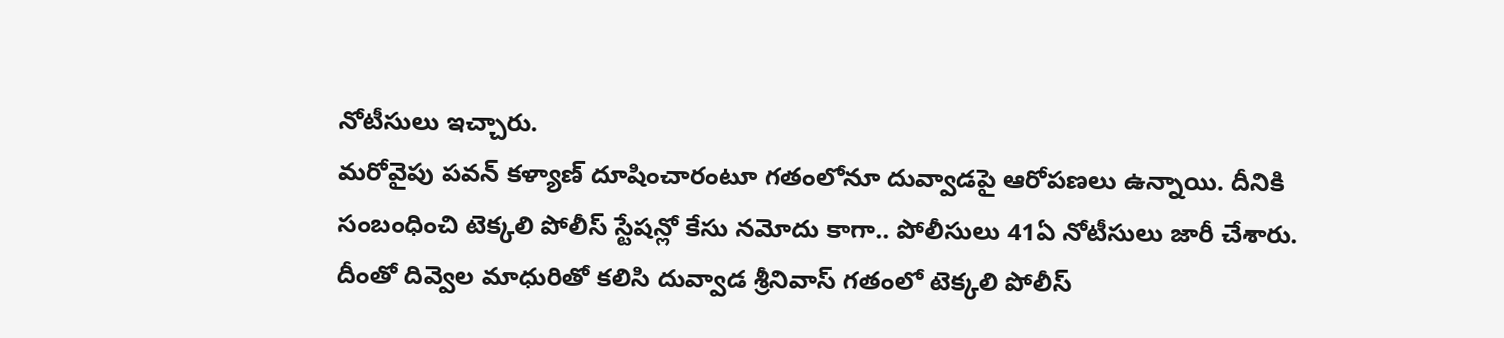నోటీసులు ఇచ్చారు.
మరోవైపు పవన్ కళ్యాణ్ దూషించారంటూ గతంలోనూ దువ్వాడపై ఆరోపణలు ఉన్నాయి. దీనికి సంబంధించి టెక్కలి పోలీస్ స్టేషన్లో కేసు నమోదు కాగా.. పోలీసులు 41ఏ నోటీసులు జారీ చేశారు. దీంతో దివ్వెల మాధురితో కలిసి దువ్వాడ శ్రీనివాస్ గతంలో టెక్కలి పోలీస్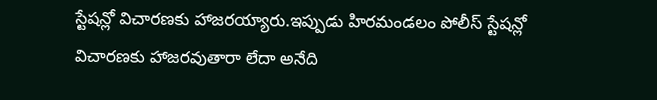స్టేషన్లో విచారణకు హాజరయ్యారు.ఇప్పుడు హిరమండలం పోలీస్ స్టేషన్లో విచారణకు హాజరవుతారా లేదా అనేది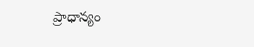ప్రాధాన్యం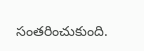సంతరించుకుంది.